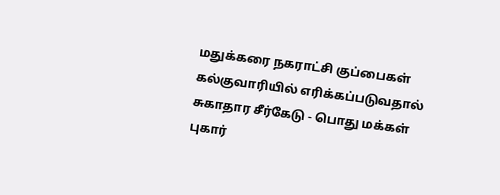மதுக்கரை நகராட்சி குப்பைகள் கல்குவாரியில் எரிக்கப்படுவதால் சுகாதார சீர்கேடு - பொது மக்கள் புகார்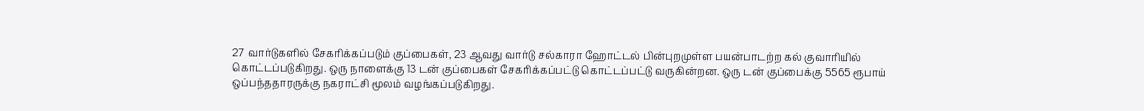27 வார்டுகளில் சேகரிக்கப்படும் குப்பைகள், 23 ஆவது வார்டு சல்காரா ஹோட்டல் பின்புறமுள்ள பயன்பாடற்ற கல் குவாரியில் கொட்டப்படுகிறது. ஒரு நாளைக்கு 13 டன் குப்பைகள் சேகரிக்கப்பட்டு கொட்டப்பட்டு வருகின்றன. ஒரு டன் குப்பைக்கு 5565 ரூபாய் ஒப்பந்ததாரருக்கு நகராட்சி மூலம் வழங்கப்படுகிறது.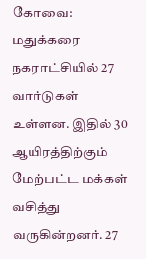கோவை: மதுக்கரை நகராட்சியில் 27 வார்டுகள் உள்ளன. இதில் 30 ஆயிரத்திற்கும் மேற்பட்ட மக்கள் வசித்து வருகின்றனர். 27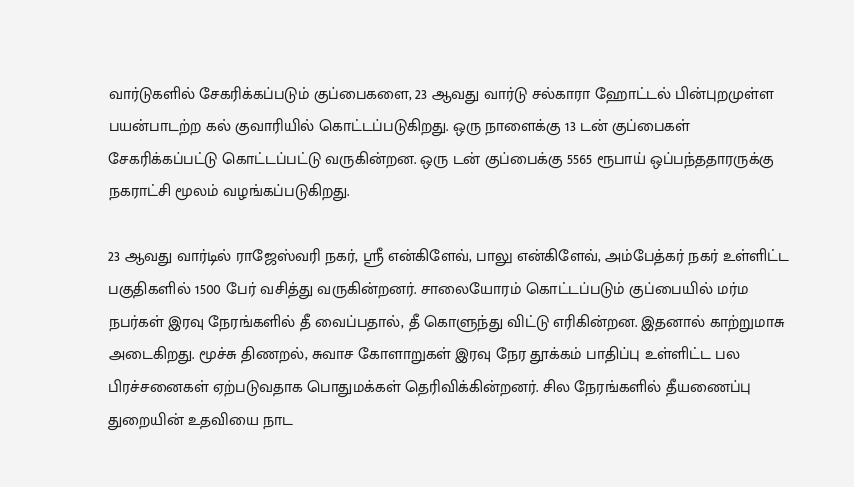வார்டுகளில் சேகரிக்கப்படும் குப்பைகளை, 23 ஆவது வார்டு சல்காரா ஹோட்டல் பின்புறமுள்ள பயன்பாடற்ற கல் குவாரியில் கொட்டப்படுகிறது. ஒரு நாளைக்கு 13 டன் குப்பைகள் சேகரிக்கப்பட்டு கொட்டப்பட்டு வருகின்றன. ஒரு டன் குப்பைக்கு 5565 ரூபாய் ஒப்பந்ததாரருக்கு நகராட்சி மூலம் வழங்கப்படுகிறது.

23 ஆவது வார்டில் ராஜேஸ்வரி நகர், ஸ்ரீ என்கிளேவ், பாலு என்கிளேவ், அம்பேத்கர் நகர் உள்ளிட்ட பகுதிகளில் 1500 பேர் வசித்து வருகின்றனர். சாலையோரம் கொட்டப்படும் குப்பையில் மர்ம நபர்கள் இரவு நேரங்களில் தீ வைப்பதால், தீ கொளுந்து விட்டு எரிகின்றன. இதனால் காற்றுமாசு அடைகிறது. மூச்சு திணறல், சுவாச கோளாறுகள் இரவு நேர தூக்கம் பாதிப்பு உள்ளிட்ட பல பிரச்சனைகள் ஏற்படுவதாக பொதுமக்கள் தெரிவிக்கின்றனர். சில நேரங்களில் தீயணைப்பு துறையின் உதவியை நாட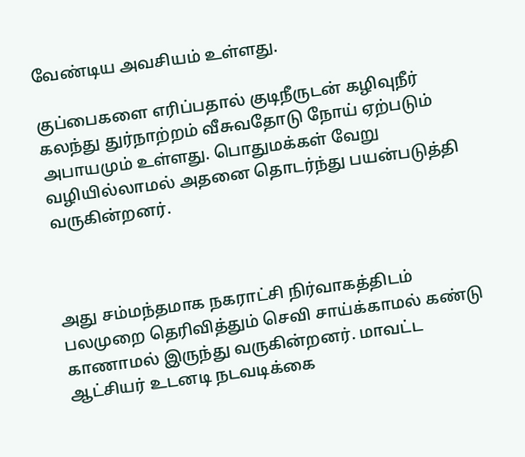வேண்டிய அவசியம் உள்ளது.

குப்பைகளை எரிப்பதால் குடிநீருடன் கழிவுநீர் கலந்து துர்நாற்றம் வீசுவதோடு நோய் ஏற்படும் அபாயமும் உள்ளது. பொதுமக்கள் வேறு வழியில்லாமல் அதனை தொடர்ந்து பயன்படுத்தி வருகின்றனர்.



அது சம்மந்தமாக நகராட்சி நிர்வாகத்திடம் பலமுறை தெரிவித்தும் செவி சாய்க்காமல் கண்டு காணாமல் இருந்து வருகின்றனர். மாவட்ட ஆட்சியர் உடனடி நடவடிக்கை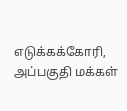எடுக்கக்கோரி, அப்பகுதி மக்கள்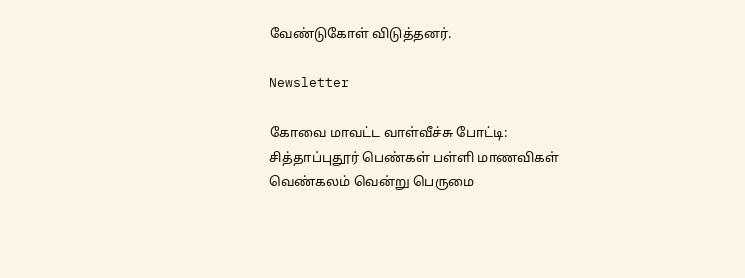வேண்டுகோள் விடுத்தனர்.

Newsletter

கோவை மாவட்ட வாள்வீச்சு போட்டி: சித்தாப்புதூர் பெண்கள் பள்ளி மாணவிகள் வெண்கலம் வென்று பெருமை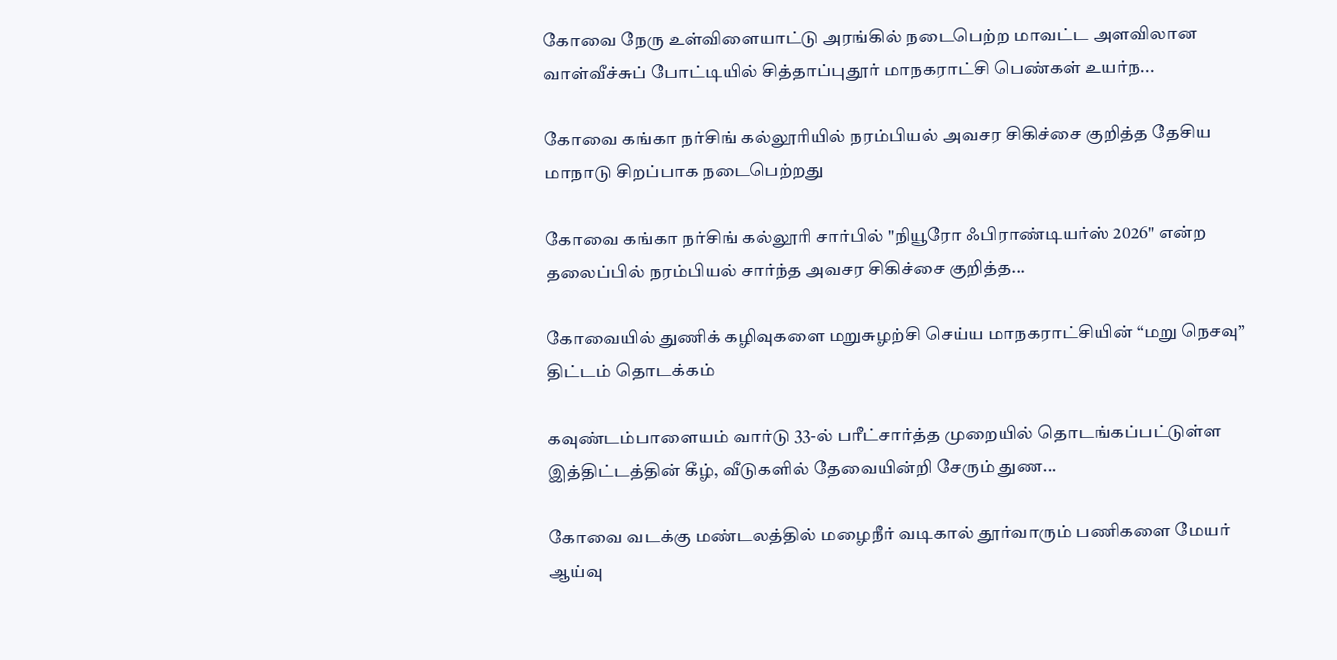கோவை நேரு உள்விளையாட்டு அரங்கில் நடைபெற்ற மாவட்ட அளவிலான வாள்வீச்சுப் போட்டியில் சித்தாப்புதூர் மாநகராட்சி பெண்கள் உயர்ந...

கோவை கங்கா நர்சிங் கல்லூரியில் நரம்பியல் அவசர சிகிச்சை குறித்த தேசிய மாநாடு சிறப்பாக நடைபெற்றது

கோவை கங்கா நர்சிங் கல்லூரி சார்பில் "நியூரோ ஃபிராண்டியர்ஸ் 2026" என்ற தலைப்பில் நரம்பியல் சார்ந்த அவசர சிகிச்சை குறித்த...

கோவையில் துணிக் கழிவுகளை மறுசுழற்சி செய்ய மாநகராட்சியின் “மறு நெசவு” திட்டம் தொடக்கம்

கவுண்டம்பாளையம் வார்டு 33-ல் பரீட்சார்த்த முறையில் தொடங்கப்பட்டுள்ள இத்திட்டத்தின் கீழ், வீடுகளில் தேவையின்றி சேரும் துண...

கோவை வடக்கு மண்டலத்தில் மழைநீர் வடிகால் தூர்வாரும் பணிகளை மேயர் ஆய்வு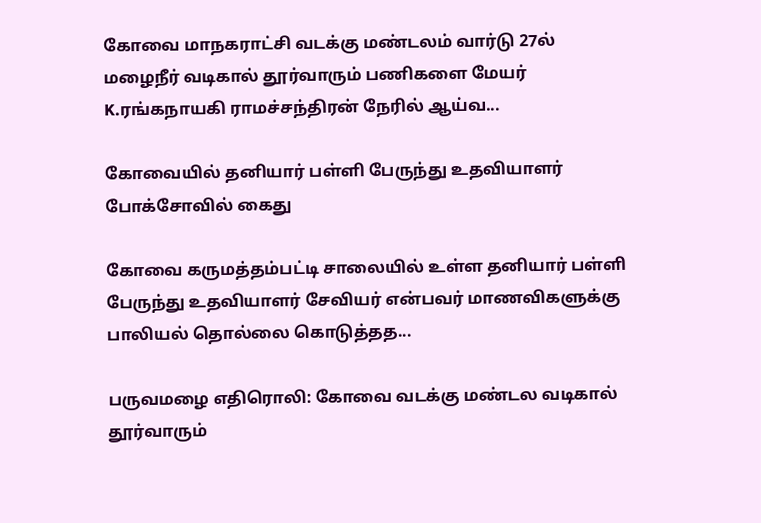கோவை மாநகராட்சி வடக்கு மண்டலம் வார்டு 27ல் மழைநீர் வடிகால் தூர்வாரும் பணிகளை மேயர் K.ரங்கநாயகி ராமச்சந்திரன் நேரில் ஆய்வ...

கோவையில் தனியார் பள்ளி பேருந்து உதவியாளர் போக்சோவில் கைது

கோவை கருமத்தம்பட்டி சாலையில் உள்ள தனியார் பள்ளி பேருந்து உதவியாளர் சேவியர் என்பவர் மாணவிகளுக்கு பாலியல் தொல்லை கொடுத்தத...

பருவமழை எதிரொலி: கோவை வடக்கு மண்டல வடிகால் தூர்வாரும்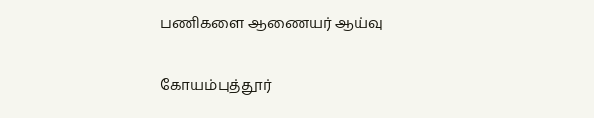பணிகளை ஆணையர் ஆய்வு

கோயம்புத்தூர்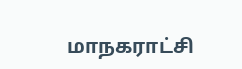மாநகராட்சி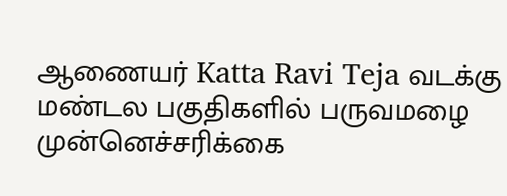ஆணையர் Katta Ravi Teja வடக்கு மண்டல பகுதிகளில் பருவமழை முன்னெச்சரிக்கை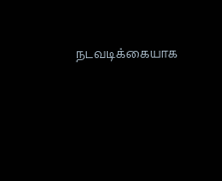நடவடிக்கையாக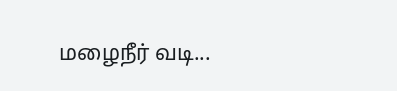மழைநீர் வடி...